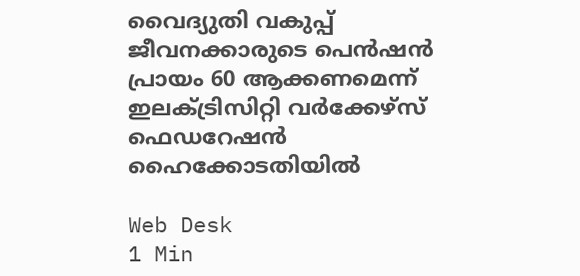വൈദ്യുതി വകുപ്പ് ജീവനക്കാരുടെ പെന്‍ഷന്‍ പ്രായം 60 ആക്കണമെന്ന് ഇലക്ട്രിസിറ്റി വര്‍ക്കേഴ്‌സ് ഫെഡറേഷന്‍ ഹൈക്കോടതിയില്‍

Web Desk
1 Min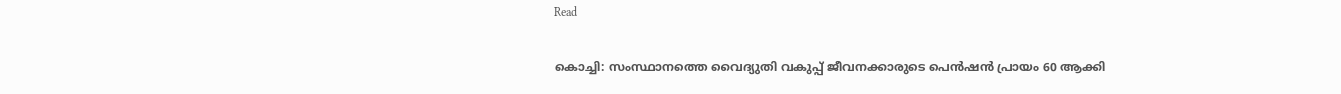Read

കൊച്ചി: സംസ്ഥാനത്തെ വൈദ്യുതി വകുപ്പ് ജീവനക്കാരുടെ പെന്‍ഷന്‍ പ്രായം 60 ആക്കി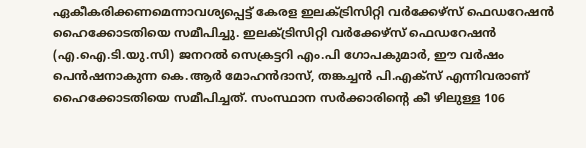ഏകീകരിക്കണമെന്നാവശ്യപ്പെട്ട് കേരള ഇലക്ട്രിസിറ്റി വര്‍ക്കേഴ്സ് ഫെഡറേഷന്‍ ഹൈക്കോടതിയെ സമീപിച്ചു. ഇലക്ട്രിസിറ്റി വര്‍ക്കേഴ്‌സ് ഫെഡറേഷന്‍ (എ.ഐ.ടി.യു.സി) ജനറല്‍ സെക്രട്ടറി എം.പി ഗോപകുമാര്‍, ഈ വര്‍ഷം പെന്‍ഷനാകുന്ന കെ.ആര്‍ മോഹന്‍ദാസ്, തങ്കച്ചന്‍ പി.എക്‌സ് എന്നിവരാണ് ഹൈക്കോടതിയെ സമീപിച്ചത്. സംസ്ഥാന സര്‍ക്കാരിന്റെ കീ ഴിലുള്ള 106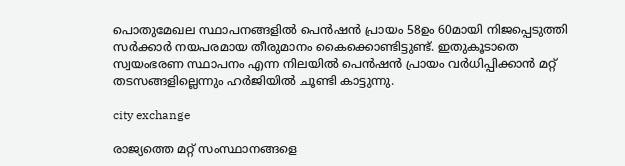പൊതുമേഖല സ്ഥാപനങ്ങളില്‍ പെന്‍ഷന്‍ പ്രായം 58ഉം 60മായി നിജപ്പെടുത്തി സര്‍ക്കാര്‍ നയപരമായ തീരുമാനം കൈക്കൊണ്ടിട്ടുണ്ട്. ഇതുകൂടാതെ സ്വയംഭരണ സ്ഥാപനം എന്ന നിലയില്‍ പെന്‍ഷന്‍ പ്രായം വര്‍ധിപ്പിക്കാന്‍ മറ്റ് തടസങ്ങളില്ലെന്നും ഹര്‍ജിയില്‍ ചൂണ്ടി കാട്ടുന്നു.

city exchange

രാജ്യത്തെ മറ്റ് സംസ്ഥാനങ്ങളെ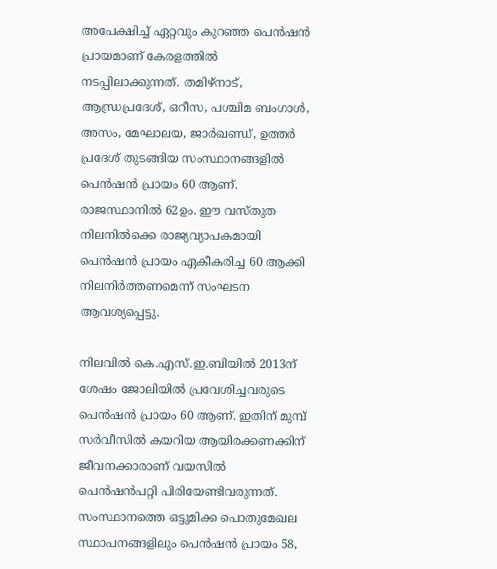അപേക്ഷിച്ച് ഏറ്റവും കുറഞ്ഞ പെന്‍ഷന്‍ പ്രായമാണ് കേരളത്തില്‍ നടപ്പിലാക്കുന്നത്. തമിഴ്നാട്, ആന്ധ്രപ്രദേശ്, ഒറീസ, പശ്ചിമ ബംഗാള്‍, അസം, മേഘാലയ, ജാര്‍ഖണ്ഡ്, ഉത്തര്‍ പ്രദേശ് തുടങ്ങിയ സംസ്ഥാനങ്ങളില്‍ പെന്‍ഷന്‍ പ്രായം 60 ആണ്. രാജസ്ഥാനില്‍ 62ഉം. ഈ വസ്തുത നിലനില്‍ക്കെ രാജ്യവ്യാപകമായി പെന്‍ഷന്‍ പ്രായം ഏകീകരിച്ച 60 ആക്കി നിലനിര്‍ത്തണമെന്ന് സംഘടന ആവശ്യപ്പെട്ടു.

നിലവില്‍ കെ.എസ്.ഇ.ബിയില്‍ 2013ന് ശേഷം ജോലിയില്‍ പ്രവേശിച്ചവരുടെ പെന്‍ഷന്‍ പ്രായം 60 ആണ്. ഇതിന് മുമ്പ് സര്‍വീസില്‍ കയറിയ ആയിരക്കണക്കിന് ജീവനക്കാരാണ് വയസില്‍ പെന്‍ഷന്‍പറ്റി പിരിയേണ്ടിവരുന്നത്. സംസ്ഥാനത്തെ ഒട്ടുമിക്ക പൊതുമേഖല സ്ഥാപനങ്ങളിലും പെന്‍ഷന്‍ പ്രായം 58,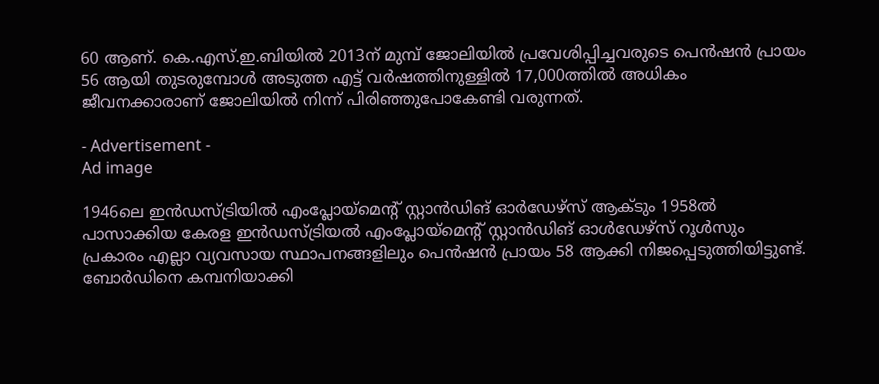60 ആണ്. കെ.എസ്.ഇ.ബിയില്‍ 2013ന് മുമ്പ് ജോലിയില്‍ പ്രവേശിപ്പിച്ചവരുടെ പെന്‍ഷന്‍ പ്രായം 56 ആയി തുടരുമ്പോള്‍ അടുത്ത എട്ട് വര്‍ഷത്തിനുള്ളില്‍ 17,000ത്തില്‍ അധികം ജീവനക്കാരാണ് ജോലിയില്‍ നിന്ന് പിരിഞ്ഞുപോകേണ്ടി വരുന്നത്.

- Advertisement -
Ad image

1946ലെ ഇന്‍ഡസ്ട്രിയില്‍ എംപ്ലോയ്മെന്റ് സ്റ്റാന്‍ഡിങ് ഓര്‍ഡേഴ്സ് ആക്ടും 1958ല്‍ പാസാക്കിയ കേരള ഇന്‍ഡസ്ട്രിയല്‍ എംപ്ലോയ്മെന്റ് സ്റ്റാന്‍ഡിങ് ഓള്‍ഡേഴ്സ് റൂള്‍സും പ്രകാരം എല്ലാ വ്യവസായ സ്ഥാപനങ്ങളിലും പെന്‍ഷന്‍ പ്രായം 58 ആക്കി നിജപ്പെടുത്തിയിട്ടുണ്ട്. ബോര്‍ഡിനെ കമ്പനിയാക്കി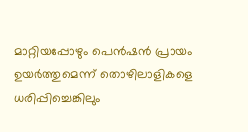മാറ്റിയപ്പോഴും പെന്‍ഷന്‍ പ്രായം ഉയര്‍ത്തുമെന്ന് തൊഴിലാളികളെ ധരിപ്പിച്ചെങ്കിലും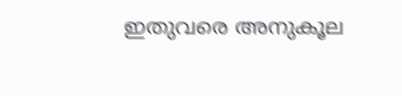ഇതുവരെ അനുകൂല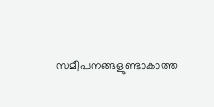സമീപനങ്ങളുണ്ടാകാത്ത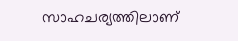സാഹചര്യത്തിലാണ്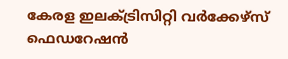കേരള ഇലക്ട്രിസിറ്റി വര്‍ക്കേഴ്സ് ഫെഡറേഷന്‍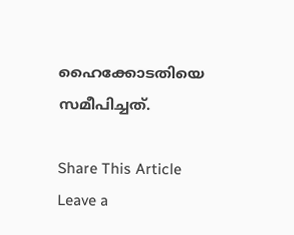ഹൈക്കോടതിയെ സമീപിച്ചത്.

Share This Article
Leave a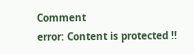Comment
error: Content is protected !!